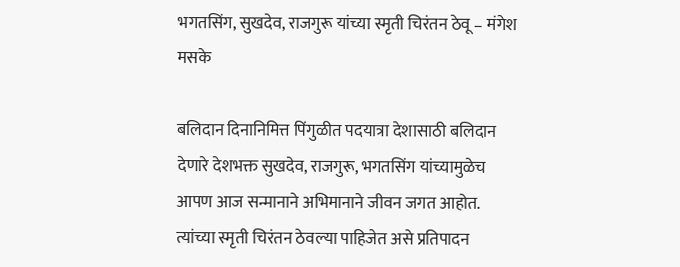भगतसिंग, सुखदेव, राजगुरू यांच्या स्मृती चिरंतन ठेवू – मंगेश मसके

बलिदान दिनानिमित्त पिंगुळीत पदयात्रा देशासाठी बलिदान देणारे देशभक्त सुखदेव, राजगुरू, भगतसिंग यांच्यामुळेच आपण आज सन्मानाने अभिमानाने जीवन जगत आहोत. त्यांच्या स्मृती चिरंतन ठेवल्या पाहिजेत असे प्रतिपादन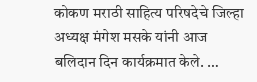कोकण मराठी साहित्य परिषदेचे जिल्हा अध्यक्ष मंगेश मसके यांनी आज बलिदान दिन कार्यक्रमात केले. …